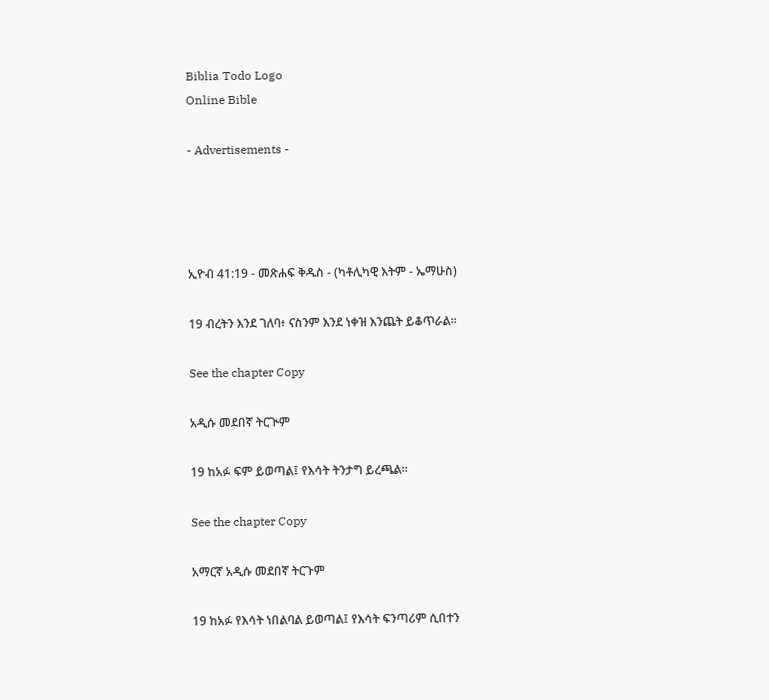Biblia Todo Logo
Online Bible

- Advertisements -




ኢዮብ 41:19 - መጽሐፍ ቅዱስ - (ካቶሊካዊ እትም - ኤማሁስ)

19 ብረትን እንደ ገለባ፥ ናስንም እንደ ነቀዝ እንጨት ይቆጥራል።

See the chapter Copy

አዲሱ መደበኛ ትርጒም

19 ከአፉ ፍም ይወጣል፤ የእሳት ትንታግ ይረጫል።

See the chapter Copy

አማርኛ አዲሱ መደበኛ ትርጉም

19 ከአፉ የእሳት ነበልባል ይወጣል፤ የእሳት ፍንጣሪም ሲበተን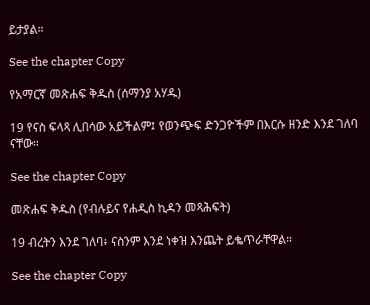ይታያል።

See the chapter Copy

የአማርኛ መጽሐፍ ቅዱስ (ሰማንያ አሃዱ)

19 የናስ ፍላጻ ሊበሳው አይችልም፤ የወንጭፍ ድንጋዮችም በእርሱ ዘንድ እንደ ገለባ ናቸው።

See the chapter Copy

መጽሐፍ ቅዱስ (የብሉይና የሐዲስ ኪዳን መጻሕፍት)

19 ብረትን እንደ ገለባ፥ ናስንም እንደ ነቀዝ እንጨት ይቈጥራቸዋል።

See the chapter Copy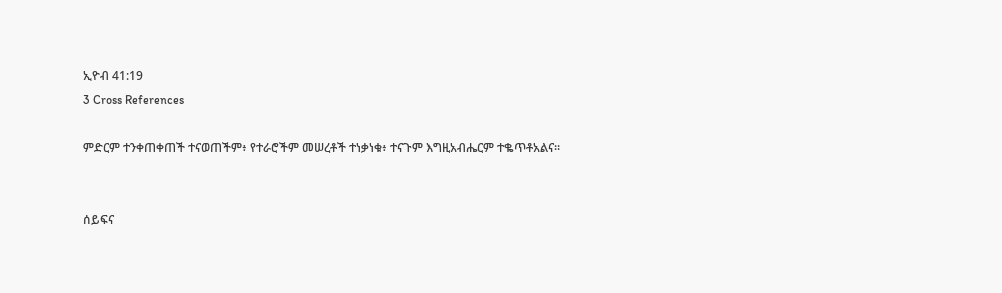ኢዮብ 41:19
3 Cross References

ምድርም ተንቀጠቀጠች ተናወጠችም፥ የተራሮችም መሠረቶች ተነቃነቁ፥ ተናጉም እግዚአብሔርም ተቈጥቶአልና።


ሰይፍና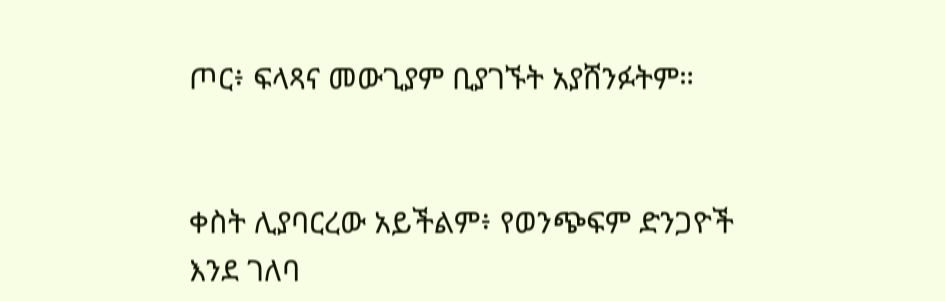ጦር፥ ፍላጻና መውጊያም ቢያገኙት አያሸንፉትም።


ቀስት ሊያባርረው አይችልም፥ የወንጭፍም ድንጋዮች እንደ ገለባ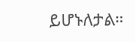ይሆኑለታል።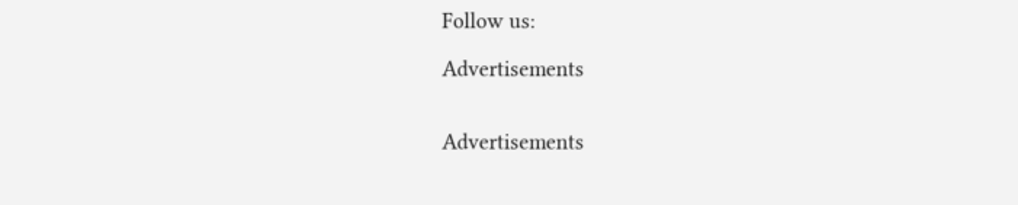Follow us:

Advertisements


Advertisements